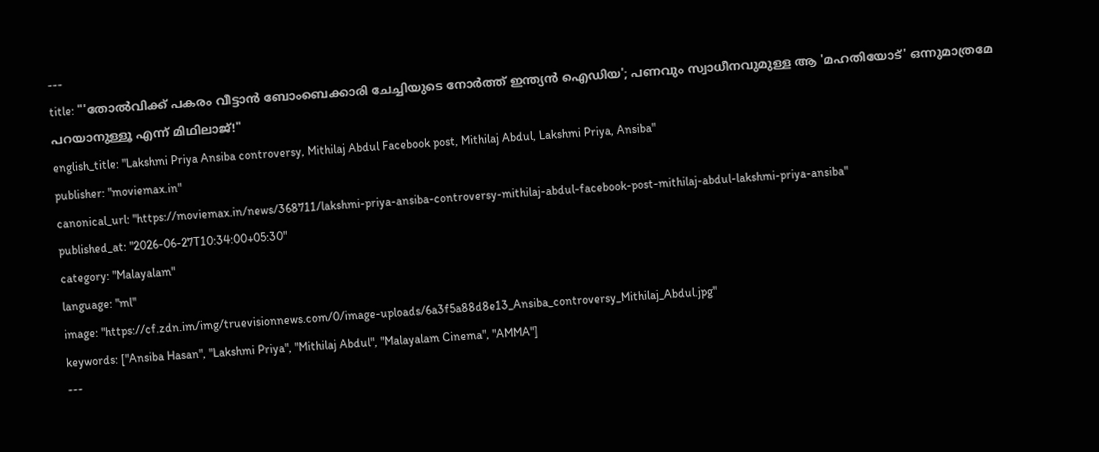---
title: "'തോൽവിക്ക് പകരം വീട്ടാൻ ബോംബെക്കാരി ചേച്ചിയുടെ നോർത്ത് ഇന്ത്യൻ ഐഡിയ'; പണവും സ്വാധീനവുമുള്ള ആ 'മഹതിയോട്' ഒന്നുമാത്രമേ പറയാനുള്ളൂ എന്ന് മിഥിലാജ്!"
english_title: "Lakshmi Priya Ansiba controversy, Mithilaj Abdul Facebook post, Mithilaj Abdul, Lakshmi Priya, Ansiba"
publisher: "moviemax.in"
canonical_url: "https://moviemax.in/news/368711/lakshmi-priya-ansiba-controversy-mithilaj-abdul-facebook-post-mithilaj-abdul-lakshmi-priya-ansiba"
published_at: "2026-06-27T10:34:00+05:30"
category: "Malayalam"
language: "ml"
image: "https://cf.zdn.im/img/truevisionnews.com/0/image-uploads/6a3f5a88d8e13_Ansiba_controversy_Mithilaj_Abdul.jpg"
keywords: ["Ansiba Hasan", "Lakshmi Priya", "Mithilaj Abdul", "Malayalam Cinema", "AMMA"]
---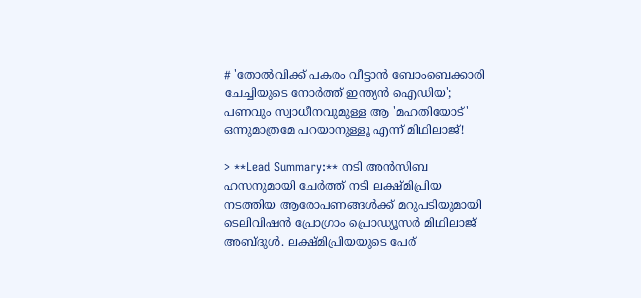# 'തോൽവിക്ക് പകരം വീട്ടാൻ ബോംബെക്കാരി ചേച്ചിയുടെ നോർത്ത് ഇന്ത്യൻ ഐഡിയ'; പണവും സ്വാധീനവുമുള്ള ആ 'മഹതിയോട്' ഒന്നുമാത്രമേ പറയാനുള്ളൂ എന്ന് മിഥിലാജ്!

> **Lead Summary:** നടി അന്‍സിബ ഹസനുമായി ചേര്‍ത്ത് നടി ലക്ഷ്മിപ്രിയ നടത്തിയ ആരോപണങ്ങള്‍ക്ക് മറുപടിയുമായി ടെലിവിഷന്‍ പ്രോഗ്രാം പ്രൊഡ്യൂസര്‍ മിഥിലാജ് അബ്ദുള്‍. ലക്ഷ്മിപ്രിയയുടെ പേര്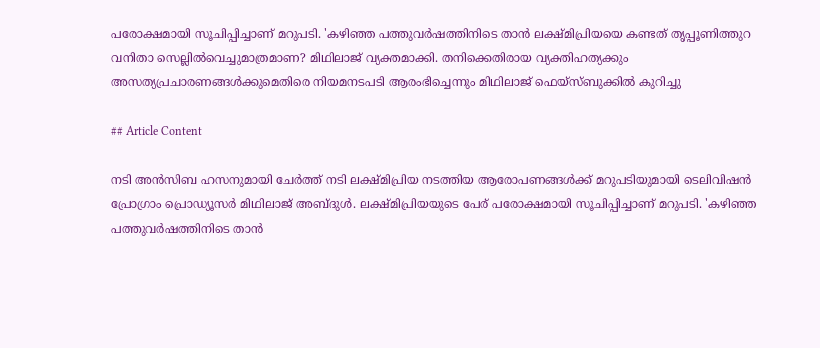പരോക്ഷമായി സൂചിപ്പിച്ചാണ് മറുപടി. 'കഴിഞ്ഞ പത്തുവര്‍ഷത്തിനിടെ താന്‍ ലക്ഷ്മിപ്രിയയെ കണ്ടത് തൃപ്പൂണിത്തുറ വനിതാ സെല്ലില്‍വെച്ചുമാത്രമാണ? മിഥിലാജ് വ്യക്തമാക്കി. തനിക്കെതിരായ വ്യക്തിഹത്യക്കും അസത്യപ്രചാരണങ്ങള്‍ക്കുമെതിരെ നിയമനടപടി ആരംഭിച്ചെന്നും മിഥിലാജ് ഫെയ്‌സ്ബുക്കില്‍ കുറിച്ചു

## Article Content

നടി അന്‍സിബ ഹസനുമായി ചേര്‍ത്ത് നടി ലക്ഷ്മിപ്രിയ നടത്തിയ ആരോപണങ്ങള്‍ക്ക് മറുപടിയുമായി ടെലിവിഷന്‍ പ്രോഗ്രാം പ്രൊഡ്യൂസര്‍ മിഥിലാജ് അബ്ദുള്‍. ലക്ഷ്മിപ്രിയയുടെ പേര് പരോക്ഷമായി സൂചിപ്പിച്ചാണ് മറുപടി. 'കഴിഞ്ഞ പത്തുവര്‍ഷത്തിനിടെ താന്‍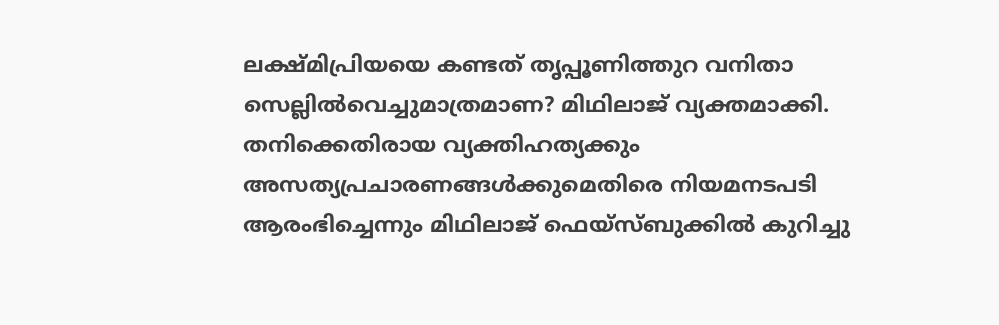ലക്ഷ്മിപ്രിയയെ കണ്ടത് തൃപ്പൂണിത്തുറ വനിതാ സെല്ലില്‍വെച്ചുമാത്രമാണ? മിഥിലാജ് വ്യക്തമാക്കി. തനിക്കെതിരായ വ്യക്തിഹത്യക്കും അസത്യപ്രചാരണങ്ങള്‍ക്കുമെതിരെ നിയമനടപടി ആരംഭിച്ചെന്നും മിഥിലാജ് ഫെയ്‌സ്ബുക്കില്‍ കുറിച്ചു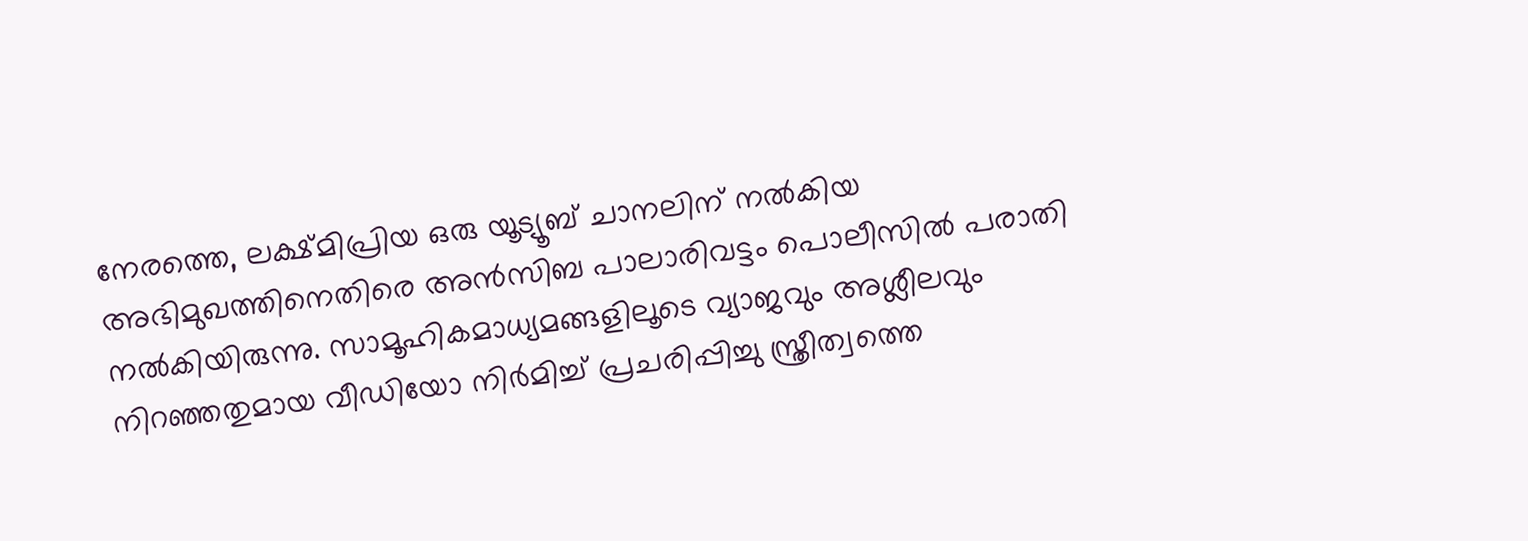നേരത്തെ, ലക്ഷ്മിപ്രിയ ഒരു യൂട്യൂബ് ചാനലിന് നല്‍കിയ അഭിമുഖത്തിനെതിരെ അന്‍സിബ പാലാരിവട്ടം പൊലീസില്‍ പരാതി നല്‍കിയിരുന്നു. സാമൂഹികമാധ്യമങ്ങളിലൂടെ വ്യാജവും അശ്ലീലവും നിറഞ്ഞതുമായ വീഡിയോ നിര്‍മിച്ച് പ്രചരിപ്പിച്ചു സ്ത്രീത്വത്തെ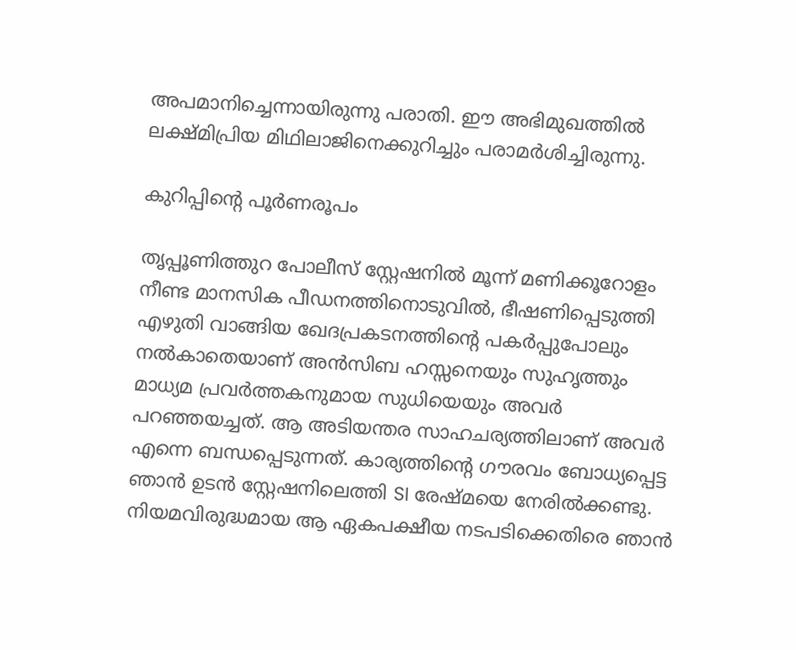അപമാനിച്ചെന്നായിരുന്നു പരാതി. ഈ അഭിമുഖത്തില്‍ ലക്ഷ്മിപ്രിയ മിഥിലാജിനെക്കുറിച്ചും പരാമര്‍ശിച്ചിരുന്നു.

കുറിപ്പിന്റെ പൂര്‍ണരൂപം

തൃപ്പൂണിത്തുറ പോലീസ് സ്റ്റേഷനിൽ മൂന്ന് മണിക്കൂറോളം നീണ്ട മാനസിക പീഡനത്തിനൊടുവിൽ, ഭീഷണിപ്പെടുത്തി എഴുതി വാങ്ങിയ ഖേദപ്രകടനത്തിന്റെ പകർപ്പുപോലും നൽകാതെയാണ് അൻസിബ ഹസ്സനെയും സുഹൃത്തും മാധ്യമ പ്രവർത്തകനുമായ സുധിയെയും അവർ പറഞ്ഞയച്ചത്. ആ അടിയന്തര സാഹചര്യത്തിലാണ് അവർ എന്നെ ബന്ധപ്പെടുന്നത്. കാര്യത്തിന്റെ ഗൗരവം ബോധ്യപ്പെട്ട ഞാൻ ഉടൻ സ്റ്റേഷനിലെത്തി SI രേഷ്മയെ നേരിൽക്കണ്ടു. നിയമവിരുദ്ധമായ ആ ഏകപക്ഷീയ നടപടിക്കെതിരെ ഞാൻ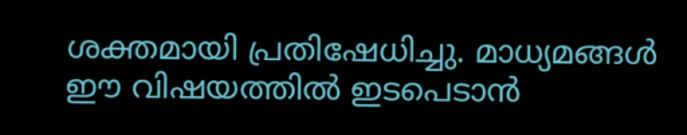ശക്തമായി പ്രതിഷേധിച്ചു. മാധ്യമങ്ങൾ ഈ വിഷയത്തിൽ ഇടപെടാൻ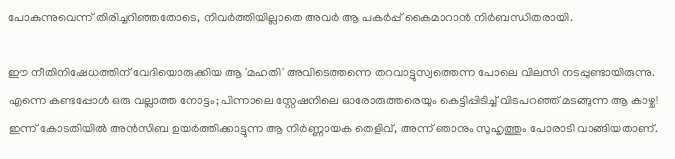പോകുന്നുവെന്ന് തിരിച്ചറിഞ്ഞതോടെ, നിവർത്തിയില്ലാതെ അവർ ആ പകർപ്പ് കൈമാറാൻ നിർബന്ധിതരായി.

ഈ നീതിനിഷേധത്തിന് വേദിയൊരുക്കിയ ആ 'മഹതി' അവിടെത്തന്നെ തറവാട്ടുസ്വത്തെന്ന പോലെ വിലസി നടപ്പുണ്ടായിരുന്നു. എന്നെ കണ്ടപ്പോൾ ഒരു വല്ലാത്ത നോട്ടം; പിന്നാലെ സ്റ്റേഷനിലെ ഓരോരുത്തരെയും കെട്ടിപ്പിടിച്ച് വിടപറഞ്ഞ് മടങ്ങുന്ന ആ കാഴ്ച! ഇന്ന് കോടതിയിൽ അൻസിബ ഉയർത്തിക്കാട്ടുന്ന ആ നിർണ്ണായക തെളിവ്, അന്ന് ഞാനും സുഹൃത്തും പോരാടി വാങ്ങിയതാണ്.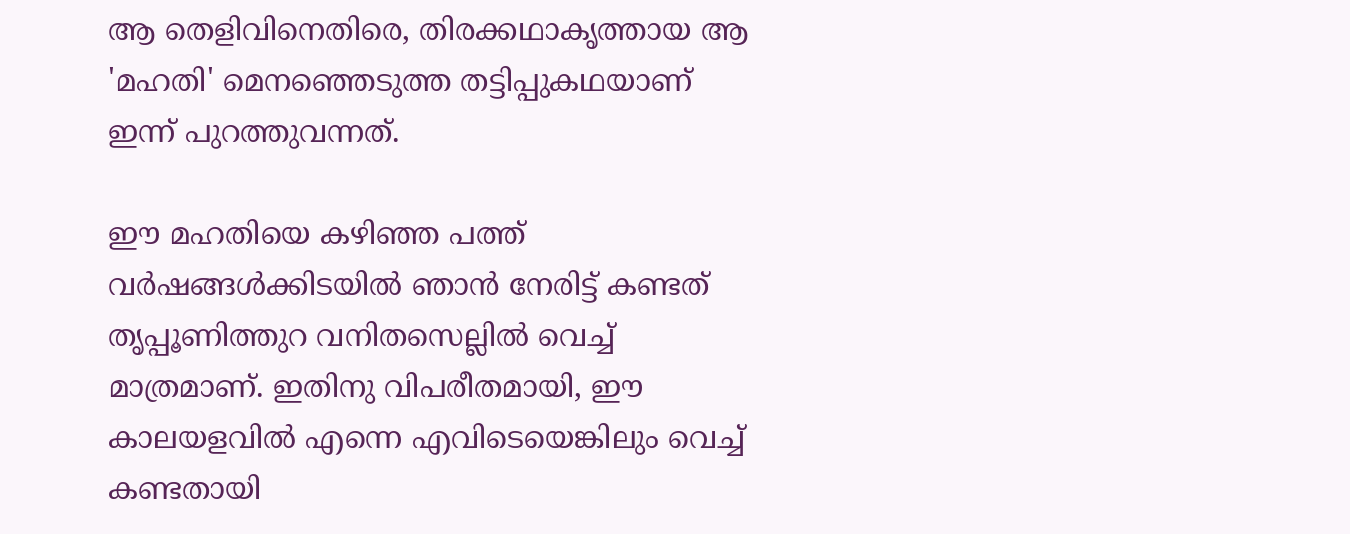ആ തെളിവിനെതിരെ, തിരക്കഥാകൃത്തായ ആ 'മഹതി' മെനഞ്ഞെടുത്ത തട്ടിപ്പുകഥയാണ് ഇന്ന് പുറത്തുവന്നത്.

ഈ മഹതിയെ കഴിഞ്ഞ പത്ത് വർഷങ്ങൾക്കിടയിൽ ഞാൻ നേരിട്ട് കണ്ടത് തൃപ്പൂണിത്തുറ വനിതസെല്ലിൽ വെച്ച് മാത്രമാണ്. ഇതിനു വിപരീതമായി, ഈ കാലയളവിൽ എന്നെ എവിടെയെങ്കിലും വെച്ച് കണ്ടതായി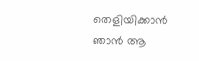തെളിയിക്കാൻ ഞാൻ ആ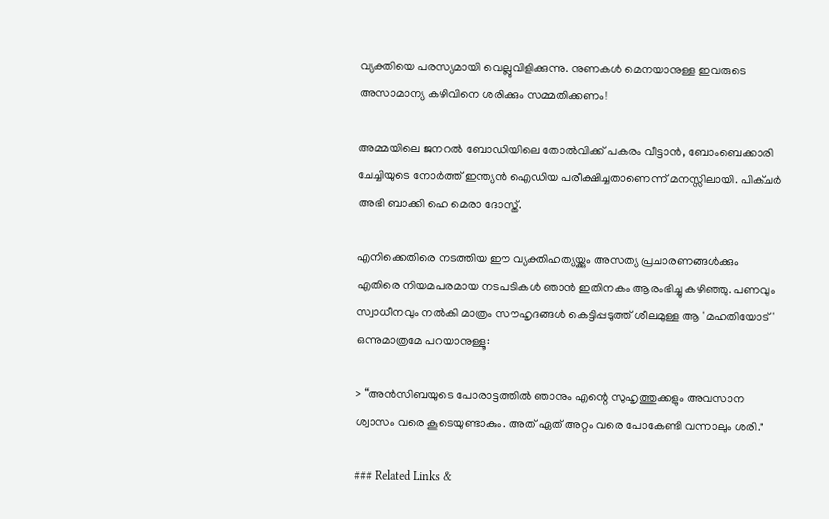വ്യക്തിയെ പരസ്യമായി വെല്ലുവിളിക്കുന്നു. നുണകൾ മെനയാനുള്ള ഇവരുടെ അസാമാന്യ കഴിവിനെ ശരിക്കും സമ്മതിക്കണം!

അമ്മയിലെ ജനറൽ ബോഡിയിലെ തോൽവിക്ക് പകരം വീട്ടാൻ, ബോംബെക്കാരി ചേച്ചിയുടെ നോർത്ത് ഇന്ത്യൻ ഐഡിയ പരീക്ഷിച്ചതാണെന്ന് മനസ്സിലായി. പിക്ചർ അഭി ബാക്കി ഹെ മെരാ ദോസ്ത്.

എനിക്കെതിരെ നടത്തിയ ഈ വ്യക്തിഹത്യയ്ക്കും അസത്യ പ്രചാരണങ്ങൾക്കും എതിരെ നിയമപരമായ നടപടികൾ ഞാൻ ഇതിനകം ആരംഭിച്ചു കഴിഞ്ഞു. പണവും സ്വാധീനവും നൽകി മാത്രം സൗഹൃദങ്ങൾ കെട്ടിപ്പടുത്ത് ശീലമുള്ള ആ 'മഹതിയോട്' ഒന്നുമാത്രമേ പറയാനുള്ളൂ:

> “അൻസിബയുടെ പോരാട്ടത്തിൽ ഞാനും എന്റെ സുഹൃത്തുക്കളും അവസാന ശ്വാസം വരെ കൂടെയുണ്ടാകും. അത് ഏത് അറ്റം വരെ പോകേണ്ടി വന്നാലും ശരി."

### Related Links &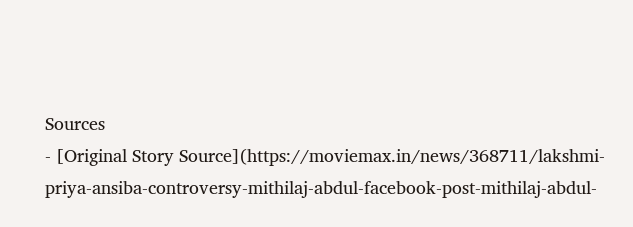Sources
- [Original Story Source](https://moviemax.in/news/368711/lakshmi-priya-ansiba-controversy-mithilaj-abdul-facebook-post-mithilaj-abdul-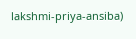lakshmi-priya-ansiba)